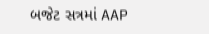બજેટ સત્રમાં AAP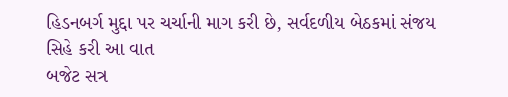હિડનબર્ગ મુદ્દા પર ચર્ચાની માગ કરી છે, સર્વદળીય બેઠકમાં સંજય સિહે કરી આ વાત
બજેટ સત્ર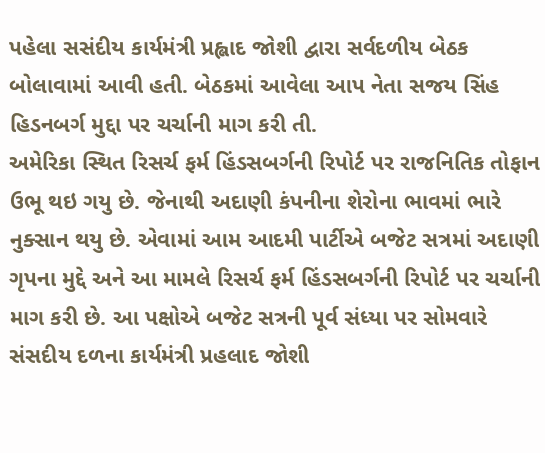પહેલા સસંદીય કાર્યમંત્રી પ્રહ્લાદ જોશી દ્વારા સર્વદળીય બેઠક બોલાવામાં આવી હતી. બેઠકમાં આવેલા આપ નેતા સજય સિંહ હિડનબર્ગ મુદ્દા પર ચર્ચાની માગ કરી તી.
અમેરિકા સ્થિત રિસર્ચ ફર્મ હિંડસબર્ગની રિપોર્ટ પર રાજનિતિક તોફાન ઉભૂ થઇ ગયુ છે. જેનાથી અદાણી કંપનીના શેરોના ભાવમાં ભારે નુક્સાન થયુ છે. એવામાં આમ આદમી પાર્ટીએ બજેટ સત્રમાં અદાણી ગૃપના મુદ્દે અને આ મામલે રિસર્ચ ફર્મ હિંડસબર્ગની રિપોર્ટ પર ચર્ચાની માગ કરી છે. આ પક્ષોએ બજેટ સત્રની પૂર્વ સંધ્યા પર સોમવારે સંસદીય દળના કાર્યમંત્રી પ્રહલાદ જોશી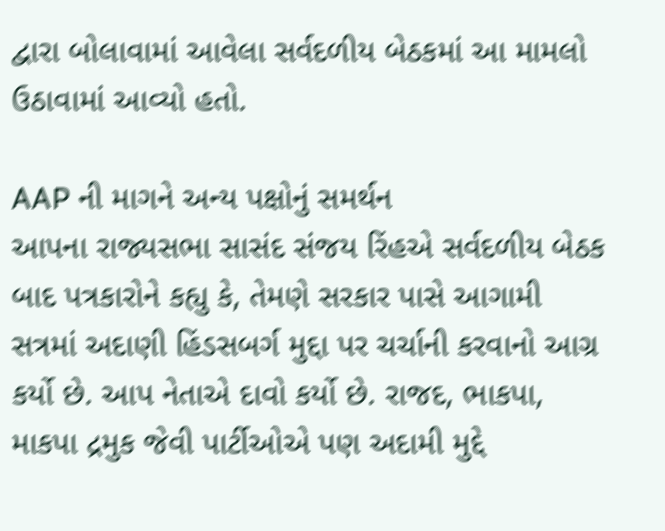દ્વારા બોલાવામાં આવેલા સર્વદળીય બેઠકમાં આ મામલો ઉઠાવામાં આવ્યો હતો.

AAP ની માગને અન્ય પક્ષોનું સમર્થન
આપના રાજ્યસભા સાસંદ સંજય રિંહએ સર્વદળીય બેઠક બાદ પત્રકારોને કહ્યુ કે, તેમણે સરકાર પાસે આગામી સત્રમાં અદાણી હિંડસબર્ગ મુદ્દા પર ચર્ચાની કરવાનો આગ્ર કર્યો છે. આપ નેતાએ દાવો કર્યો છે. રાજદ, ભાકપા, માકપા દ્રમુક જેવી પાર્ટીઓએ પણ અદામી મુદ્દે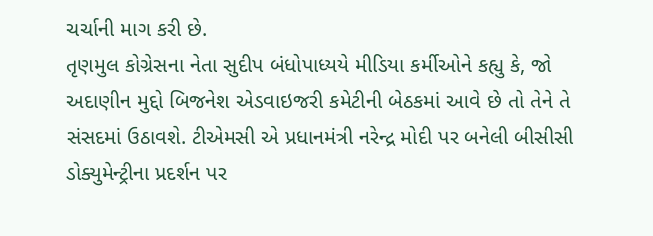ચર્ચાની માગ કરી છે.
તૃણમુલ કોગ્રેસના નેતા સુદીપ બંધોપાધ્યયે મીડિયા કર્મીઓને કહ્યુ કે, જો અદાણીન મુદ્દો બિજનેશ એડવાઇજરી કમેટીની બેઠકમાં આવે છે તો તેને તે સંસદમાં ઉઠાવશે. ટીએમસી એ પ્રધાનમંત્રી નરેન્દ્ર મોદી પર બનેલી બીસીસી ડોક્યુમેન્ટ્રીના પ્રદર્શન પર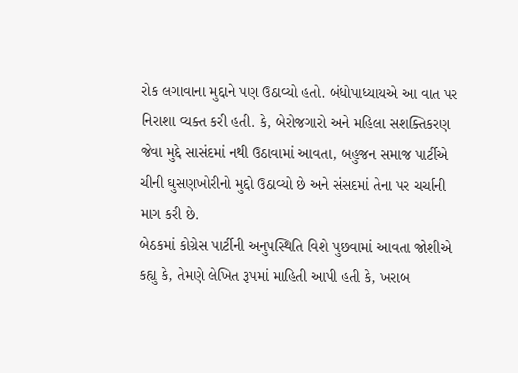રોક લગાવાના મુદ્દાને પણ ઉઠાવ્યો હતો. બંધોપાધ્યાયએ આ વાત પર નિરાશા વ્યક્ત કરી હતી. કે, બેરોજગારો અને મહિલા સશક્તિકરણ જેવા મુદ્દે સાસંદમાં નથી ઉઠાવામાં આવતા, બહુજન સમાજ પાર્ટીએ ચીની ઘુસણખોરીનો મુદ્દો ઉઠાવ્યો છે અને સંસદમાં તેના પર ચર્ચાની માગ કરી છે.
બેઠકમાં કોગ્રેસ પાર્ટીની અનુપસ્થિતિ વિશે પુછવામાં આવતા જોશીએ કહ્યુ કે, તેમણે લેખિત રૂપમાં માહિતી આપી હતી કે, ખરાબ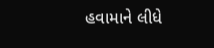હવામાને લીધે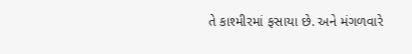તે કાશ્મીરમાં ફસાયા છે. અને મંગળવારે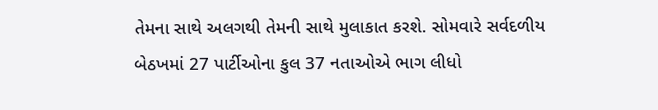તેમના સાથે અલગથી તેમની સાથે મુલાકાત કરશે. સોમવારે સર્વદળીય બેઠખમાં 27 પાર્ટીઓના કુલ 37 નતાઓએ ભાગ લીધો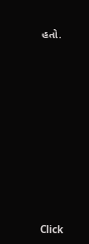હતો.












Click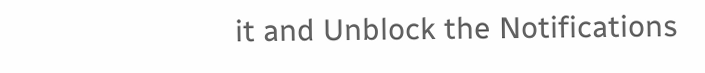it and Unblock the Notifications